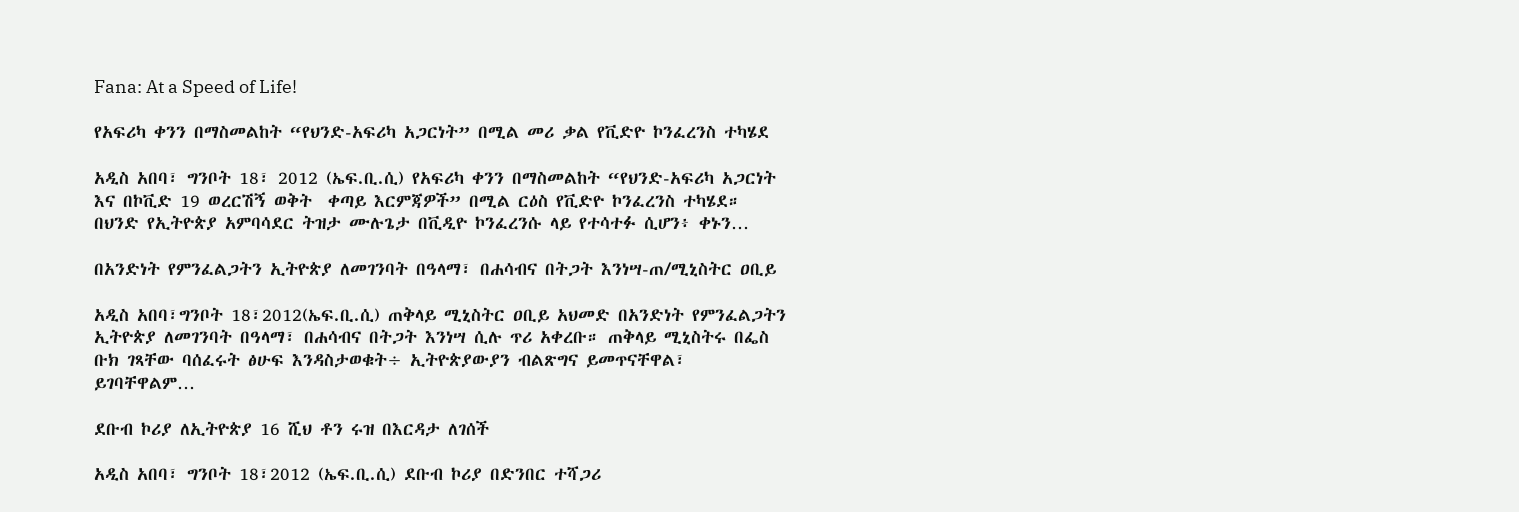Fana: At a Speed of Life!

የአፍሪካ ቀንን በማስመልከት “የህንድ-አፍሪካ አጋርነት” በሚል መሪ ቃል የቪድዮ ኮንፈረንስ ተካሄደ

አዲስ አበባ፣ ግንቦት 18፣ 2012 (ኤፍ.ቢ.ሲ) የአፍሪካ ቀንን በማስመልከት “የህንድ-አፍሪካ አጋርነት እና በኮቪድ 19 ወረርሽኝ ወቅት  ቀጣይ እርምጃዎች” በሚል ርዕስ የቪድዮ ኮንፈረንስ ተካሄደ። በህንድ የኢትዮጵያ አምባሳደር ትዝታ ሙሉጌታ በቪዲዮ ኮንፈረንሱ ላይ የተሳተፉ ሲሆን፥ ቀኑን…

በአንድነት የምንፈልጋትን ኢትዮጵያ ለመገንባት በዓላማ፣ በሐሳብና በትጋት እንነሣ-ጠ/ሚኒስትር ዐቢይ

አዲስ አበባ፣ግንቦት 18፣2012(ኤፍ.ቢ.ሲ) ጠቅላይ ሚኒስትር ዐቢይ አህመድ በአንድነት የምንፈልጋትን ኢትዮጵያ ለመገንባት በዓላማ፣ በሐሳብና በትጋት እንነሣ ሲሉ ጥሪ አቀረቡ። ጠቅላይ ሚኒስትሩ በፌስ ቡክ ገጻቸው ባሰፈሩት ፅሁፍ እንዳስታወቁት÷ ኢትዮጵያውያን ብልጽግና ይመጥናቸዋል፣ ይገባቸዋልም…

ደቡብ ኮሪያ ለኢትዮጵያ 16 ሺህ ቶን ሩዝ በእርዳታ ለገሰች

አዲስ አበባ፣ ግንቦት 18፣2012 (ኤፍ.ቢ.ሲ) ደቡብ ኮሪያ በድንበር ተሻጋሪ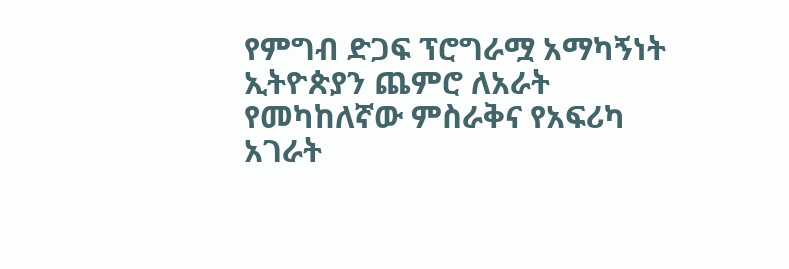የምግብ ድጋፍ ፕሮግራሟ አማካኝነት ኢትዮጵያን ጨምሮ ለአራት የመካከለኛው ምስራቅና የአፍሪካ አገራት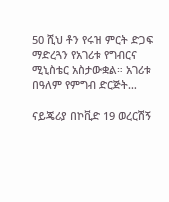50 ሺህ ቶን የሩዝ ምርት ድጋፍ ማድረጓን የአገሪቱ የግብርና ሚኒስቴር አስታውቋል። አገሪቱ በዓለም የምግብ ድርጅት…

ናይጄሪያ በኮቪድ 19 ወረርሽኝ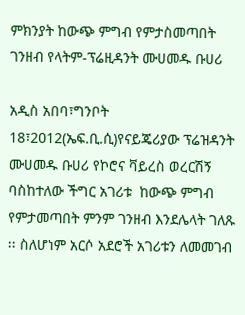ምክንያት ከውጭ ምግብ የምታስመጣበት ገንዘብ የላትም-ፕሬዚዳንት ሙሀመዱ ቡሀሪ

አዲስ አበባ፣ግንቦት 18፣2012(ኤፍ.ቢ.ሲ)የናይጄሪያው ፕሬዝዳንት  ሙሀመዱ ቡሀሪ የኮሮና ቫይረስ ወረርሽኝ ባስከተለው ችግር አገሪቱ  ከውጭ ምግብ የምታመጣበት ምንም ገንዘብ እንደሌላት ገለጹ ፡፡ ስለሆነም አርሶ አደሮች አገሪቱን ለመመገብ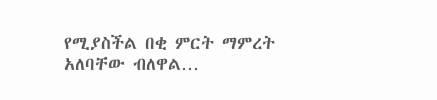የሚያስችል በቂ ምርት ማምረት አለባቸው ብለዋል…